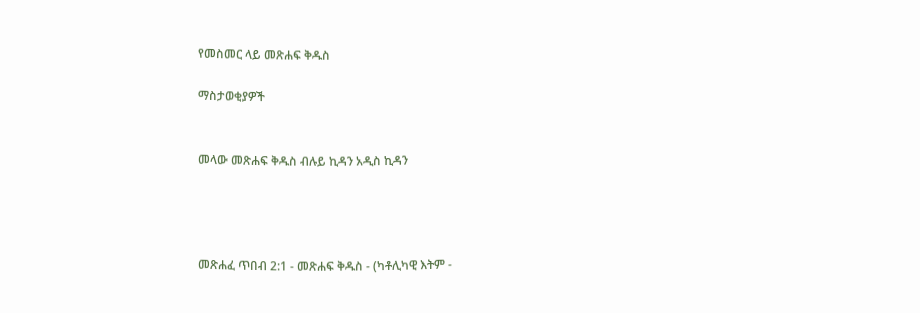የመስመር ላይ መጽሐፍ ቅዱስ

ማስታወቂያዎች


መላው መጽሐፍ ቅዱስ ብሉይ ኪዳን አዲስ ኪዳን




መጽሐፈ ጥበብ 2:1 - መጽሐፍ ቅዱስ - (ካቶሊካዊ እትም -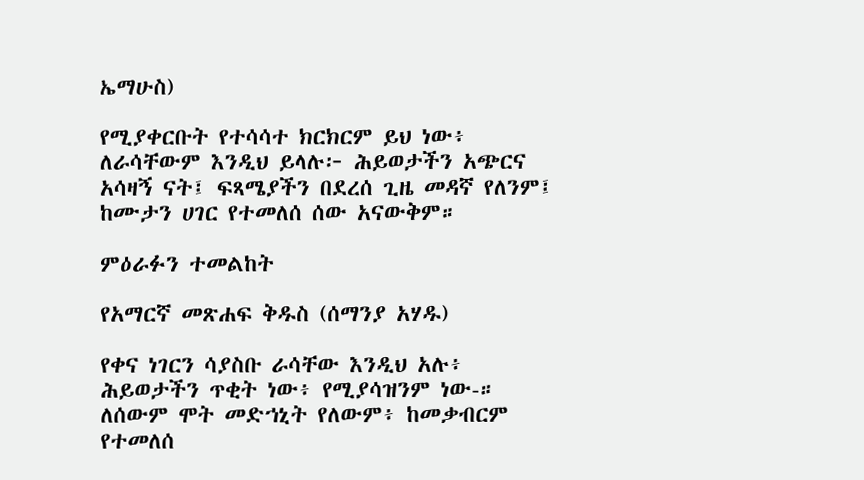ኤማሁስ)

የሚያቀርቡት የተሳሳተ ክርክርም ይህ ነው፥ ለራሳቸውም እንዲህ ይላሉ፦ ሕይወታችን አጭርና አሳዛኝ ናት፤ ፍጻሜያችን በደረሰ ጊዜ መዳኛ የለንም፤ ከሙታን ሀገር የተመለሰ ሰው አናውቅም።

ምዕራፉን ተመልከት

የአማርኛ መጽሐፍ ቅዱስ (ሰማንያ አሃዱ)

የቀና ነገርን ሳያስቡ ራሳቸው እንዲህ አሉ፥ ሕይወታችን ጥቂት ነው፥ የሚያሳዝንም ነው-። ለሰውም ሞት መድኀኒት የለውም፥ ከመቃብርም የተመለሰ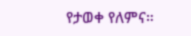የታወቀ የለምና።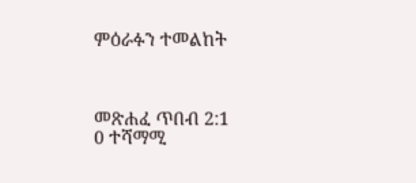ምዕራፉን ተመልከት



መጽሐፈ ጥበብ 2:1
0 ተሻማሚ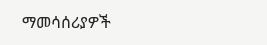ማመሳሰሪያዎች